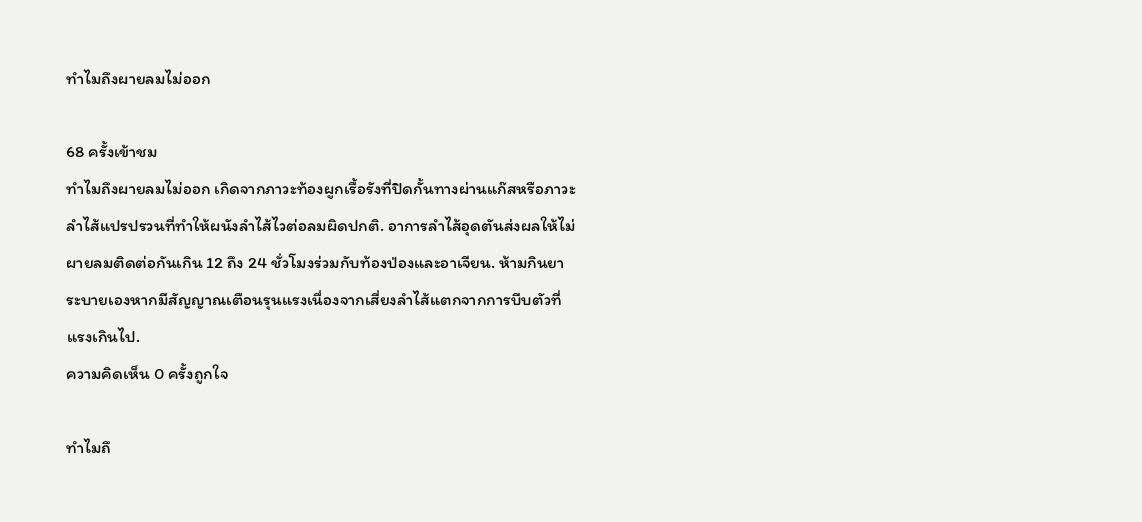ทำไมถึงผายลมไม่ออก

68 ครั้งเข้าชม
ทำไมถึงผายลมไม่ออก เกิดจากภาวะท้องผูกเรื้อรังที่ปิดกั้นทางผ่านแก๊สหรือภาวะลำไส้แปรปรวนที่ทำให้ผนังลำไส้ไวต่อลมผิดปกติ. อาการลำไส้อุดตันส่งผลให้ไม่ผายลมติดต่อกันเกิน 12 ถึง 24 ชั่วโมงร่วมกับท้องป่องและอาเจียน. ห้ามกินยาระบายเองหากมีสัญญาณเตือนรุนแรงเนื่องจากเสี่ยงลำไส้แตกจากการบีบตัวที่แรงเกินไป.
ความคิดเห็น 0 ครั้งถูกใจ

ทำไมถึ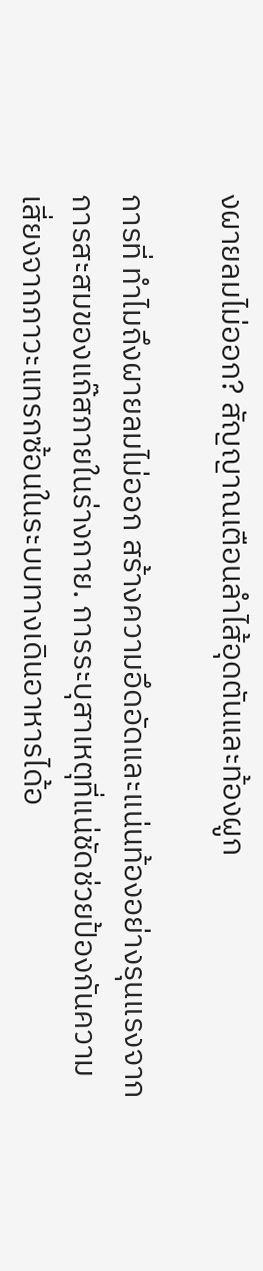งผายลมไม่ออก? สัญญาณเตือนลำไส้อุดตันและท้องผูก

การที่ ทำไมถึงผายลมไม่ออก สร้างความอึดอัดและแน่นท้องอย่างรุนแรงจากการสะสมของแก๊สภายในร่างกาย. การระบุสาเหตุที่แน่ชัดช่วยป้องกันความเสี่ยงจากภาวะแทรกซ้อนในระบบทางเดินอาหารได้อ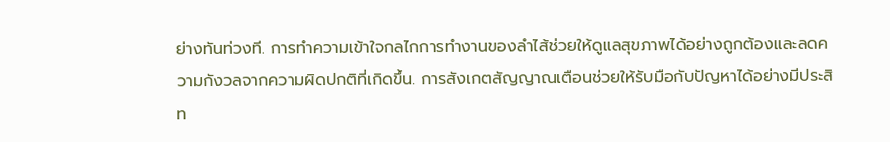ย่างทันท่วงที. การทำความเข้าใจกลไกการทำงานของลำไส้ช่วยให้ดูแลสุขภาพได้อย่างถูกต้องและลดความกังวลจากความผิดปกติที่เกิดขึ้น. การสังเกตสัญญาณเตือนช่วยให้รับมือกับปัญหาได้อย่างมีประสิท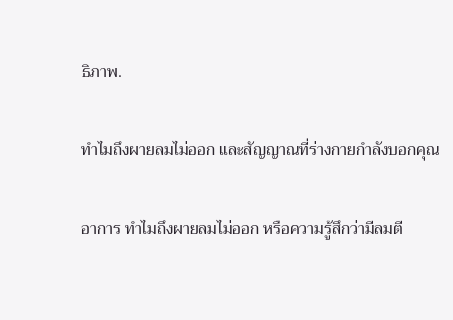ธิภาพ.

ทำไมถึงผายลมไม่ออก และสัญญาณที่ร่างกายกำลังบอกคุณ

อาการ ทำไมถึงผายลมไม่ออก หรือความรู้สึกว่ามีลมตี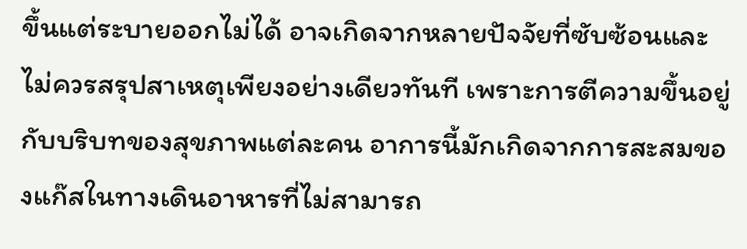ขึ้นแต่ระบายออกไม่ได้ อาจเกิดจากหลายปัจจัยที่ซับซ้อนและไม่ควรสรุปสาเหตุเพียงอย่างเดียวทันที เพราะการตีความขึ้นอยู่กับบริบทของสุขภาพแต่ละคน อาการนี้มักเกิดจากการสะสมของแก๊สในทางเดินอาหารที่ไม่สามารถ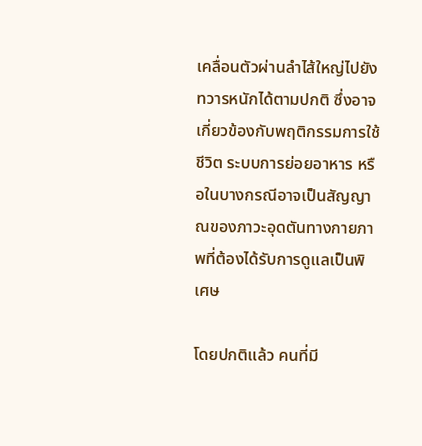เคลื่อนตัวผ่านลำไส้ใหญ่ไปยังทวารหนักได้ตามปกติ ซึ่งอาจเกี่ยวข้องกับพฤติกรรมการใช้ชีวิต ระบบการย่อยอาหาร หรือในบางกรณีอาจเป็นสัญญาณของภาวะอุดตันทางกายภาพที่ต้องได้รับการดูแลเป็นพิเศษ

โดยปกติแล้ว คนที่มี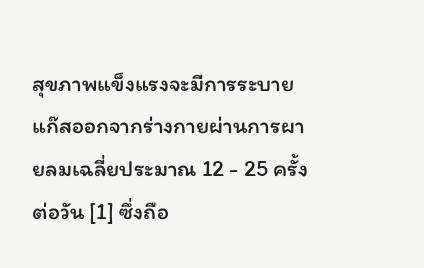สุขภาพแข็งแรงจะมีการระบายแก๊สออกจากร่างกายผ่านการผายลมเฉลี่ยประมาณ 12 - 25 ครั้งต่อวัน [1] ซึ่งถือ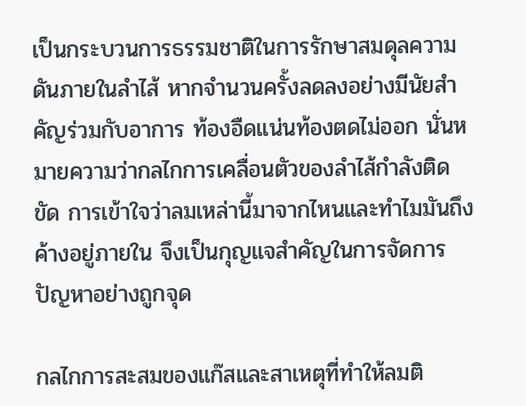เป็นกระบวนการธรรมชาติในการรักษาสมดุลความดันภายในลำไส้ หากจำนวนครั้งลดลงอย่างมีนัยสำคัญร่วมกับอาการ ท้องอืดแน่นท้องตดไม่ออก นั่นหมายความว่ากลไกการเคลื่อนตัวของลำไส้กำลังติดขัด การเข้าใจว่าลมเหล่านี้มาจากไหนและทำไมมันถึงค้างอยู่ภายใน จึงเป็นกุญแจสำคัญในการจัดการปัญหาอย่างถูกจุด

กลไกการสะสมของแก๊สและสาเหตุที่ทำให้ลมติ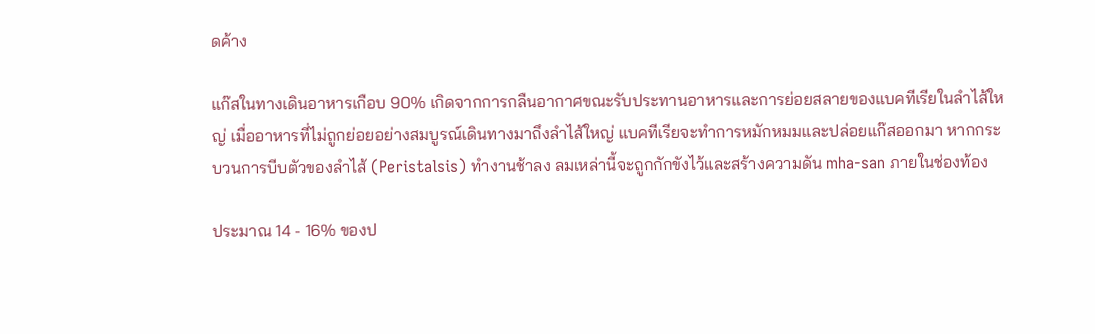ดค้าง

แก๊สในทางเดินอาหารเกือบ 90% เกิดจากการกลืนอากาศขณะรับประทานอาหารและการย่อยสลายของแบคทีเรียในลำไส้ใหญ่ เมื่ออาหารที่ไม่ถูกย่อยอย่างสมบูรณ์เดินทางมาถึงลำไส้ใหญ่ แบคทีเรียจะทำการหมักหมมและปล่อยแก๊สออกมา หากกระบวนการบีบตัวของลำไส้ (Peristalsis) ทำงานช้าลง ลมเหล่านี้จะถูกกักขังไว้และสร้างความดัน mha-san ภายในช่องท้อง

ประมาณ 14 - 16% ของป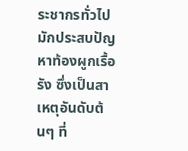ระชากรทั่วไปมักประสบปัญหาท้องผูกเรื้อรัง ซึ่งเป็นสาเหตุอันดับต้นๆ ที่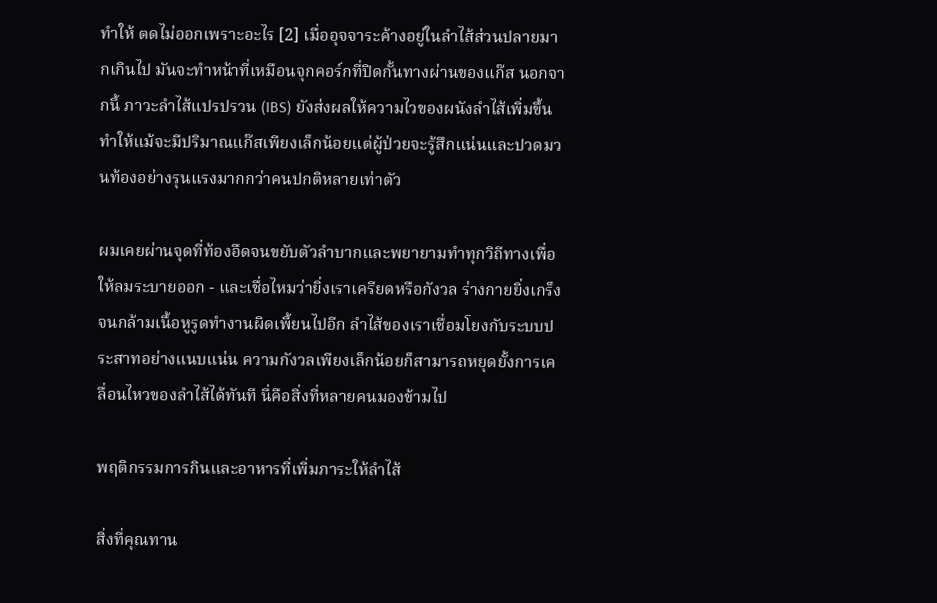ทำให้ ตดไม่ออกเพราะอะไร [2] เมื่ออุจจาระค้างอยู่ในลำไส้ส่วนปลายมากเกินไป มันจะทำหน้าที่เหมือนจุกคอร์กที่ปิดกั้นทางผ่านของแก๊ส นอกจากนี้ ภาวะลำไส้แปรปรวน (IBS) ยังส่งผลให้ความไวของผนังลำไส้เพิ่มขึ้น ทำให้แม้จะมีปริมาณแก๊สเพียงเล็กน้อยแต่ผู้ป่วยจะรู้สึกแน่นและปวดมวนท้องอย่างรุนแรงมากกว่าคนปกติหลายเท่าตัว

ผมเคยผ่านจุดที่ท้องอืดจนขยับตัวลำบากและพยายามทำทุกวิถีทางเพื่อให้ลมระบายออก - และเชื่อไหมว่ายิ่งเราเครียดหรือกังวล ร่างกายยิ่งเกร็งจนกล้ามเนื้อหูรูดทำงานผิดเพี้ยนไปอีก ลำไส้ของเราเชื่อมโยงกับระบบประสาทอย่างแนบแน่น ความกังวลเพียงเล็กน้อยก็สามารถหยุดยั้งการเคลื่อนไหวของลำไส้ได้ทันที นี่คือสิ่งที่หลายคนมองข้ามไป

พฤติกรรมการกินและอาหารที่เพิ่มภาระให้ลำไส้

สิ่งที่คุณทาน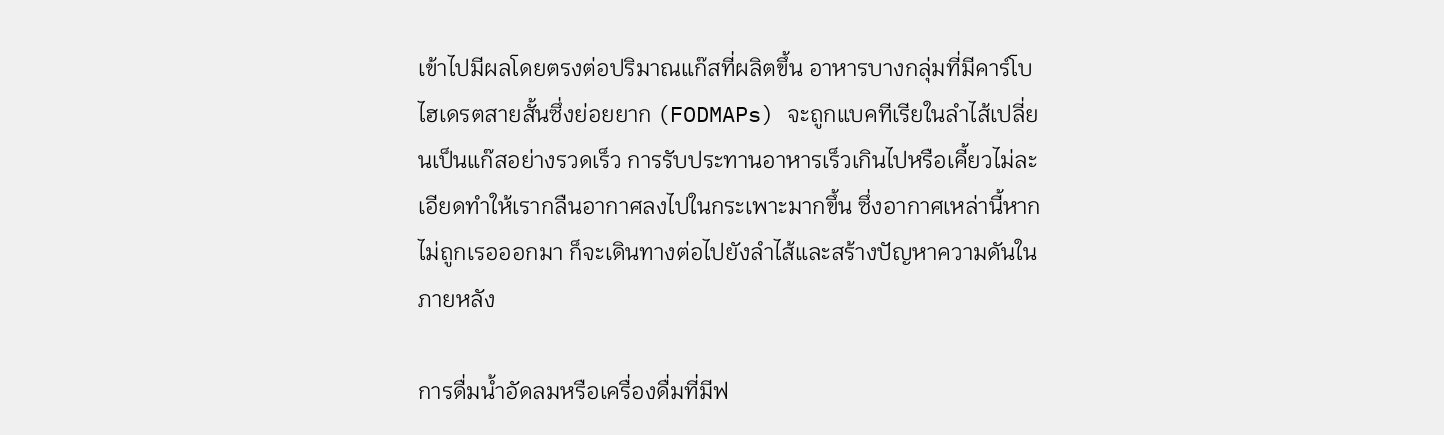เข้าไปมีผลโดยตรงต่อปริมาณแก๊สที่ผลิตขึ้น อาหารบางกลุ่มที่มีคาร์โบไฮเดรตสายสั้นซึ่งย่อยยาก (FODMAPs) จะถูกแบคทีเรียในลำไส้เปลี่ยนเป็นแก๊สอย่างรวดเร็ว การรับประทานอาหารเร็วเกินไปหรือเคี้ยวไม่ละเอียดทำให้เรากลืนอากาศลงไปในกระเพาะมากขึ้น ซึ่งอากาศเหล่านี้หากไม่ถูกเรอออกมา ก็จะเดินทางต่อไปยังลำไส้และสร้างปัญหาความดันในภายหลัง

การดื่มน้ำอัดลมหรือเครื่องดื่มที่มีฟ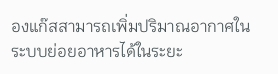องแก๊สสามารถเพิ่มปริมาณอากาศในระบบย่อยอาหารได้ในระยะ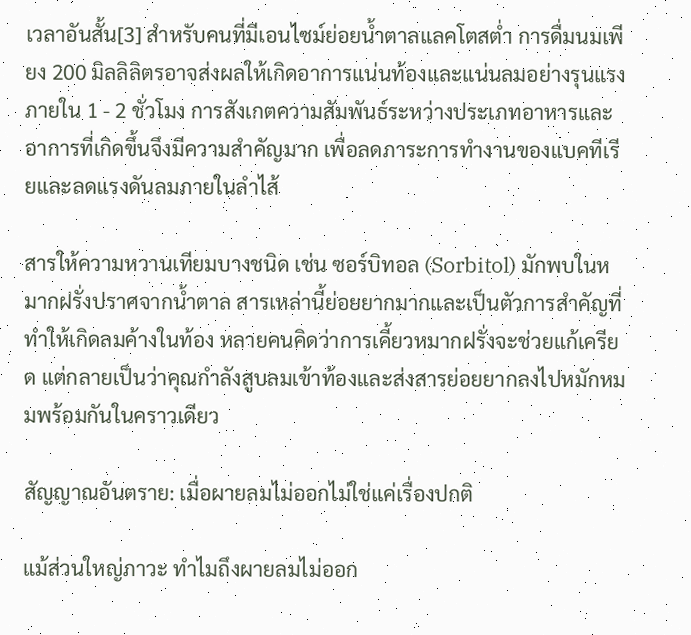เวลาอันสั้น[3] สำหรับคนที่มีเอนไซม์ย่อยน้ำตาลแลคโตสต่ำ การดื่มนมเพียง 200 มิลลิลิตรอาจส่งผลให้เกิดอาการแน่นท้องและแน่นลมอย่างรุนแรงภายใน 1 - 2 ชั่วโมง การสังเกตความสัมพันธ์ระหว่างประเภทอาหารและอาการที่เกิดขึ้นจึงมีความสำคัญมาก เพื่อลดภาระการทำงานของแบคทีเรียและลดแรงดันลมภายในลำไส้

สารให้ความหวานเทียมบางชนิด เช่น ซอร์บิทอล (Sorbitol) มักพบในหมากฝรั่งปราศจากน้ำตาล สารเหล่านี้ย่อยยากมากและเป็นตัวการสำคัญที่ทำให้เกิดลมค้างในท้อง หลายคนคิดว่าการเคี้ยวหมากฝรั่งจะช่วยแก้เครียด แต่กลายเป็นว่าคุณกำลังสูบลมเข้าท้องและส่งสารย่อยยากลงไปหมักหมมพร้อมกันในคราวเดียว

สัญญาณอันตราย: เมื่อผายลมไม่ออกไม่ใช่แค่เรื่องปกติ

แม้ส่วนใหญ่ภาวะ ทำไมถึงผายลมไม่ออก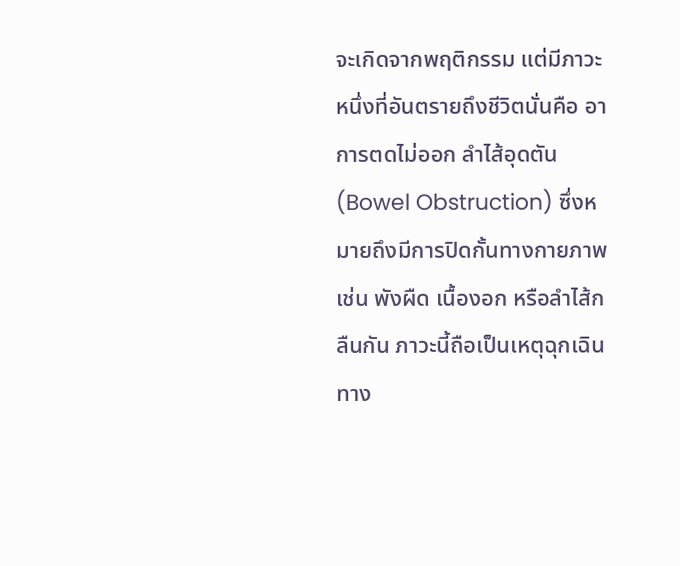จะเกิดจากพฤติกรรม แต่มีภาวะหนึ่งที่อันตรายถึงชีวิตนั่นคือ อาการตดไม่ออก ลำไส้อุดตัน (Bowel Obstruction) ซึ่งหมายถึงมีการปิดกั้นทางกายภาพ เช่น พังผืด เนื้องอก หรือลำไส้กลืนกัน ภาวะนี้ถือเป็นเหตุฉุกเฉินทาง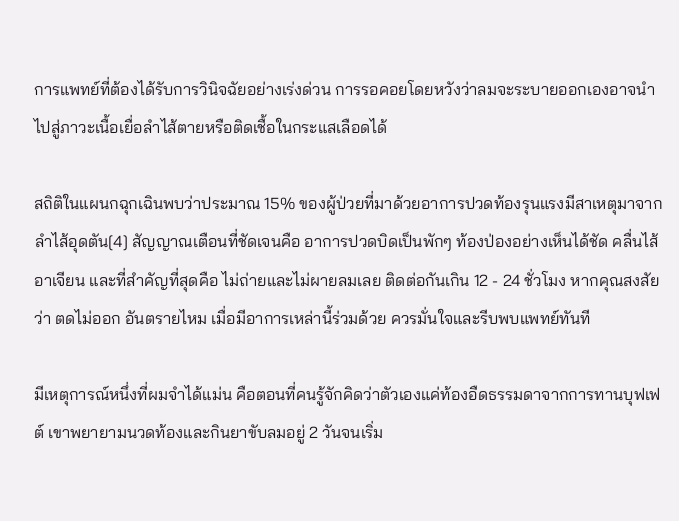การแพทย์ที่ต้องได้รับการวินิจฉัยอย่างเร่งด่วน การรอคอยโดยหวังว่าลมจะระบายออกเองอาจนำไปสู่ภาวะเนื้อเยื่อลำไส้ตายหรือติดเชื้อในกระแสเลือดได้

สถิติในแผนกฉุกเฉินพบว่าประมาณ 15% ของผู้ป่วยที่มาด้วยอาการปวดท้องรุนแรงมีสาเหตุมาจากลำไส้อุดตัน[4] สัญญาณเตือนที่ชัดเจนคือ อาการปวดบิดเป็นพักๆ ท้องป่องอย่างเห็นได้ชัด คลื่นไส้อาเจียน และที่สำคัญที่สุดคือ ไม่ถ่ายและไม่ผายลมเลย ติดต่อกันเกิน 12 - 24 ชั่วโมง หากคุณสงสัยว่า ตดไม่ออก อันตรายไหม เมื่อมีอาการเหล่านี้ร่วมด้วย ควรมั่นใจและรีบพบแพทย์ทันที

มีเหตุการณ์หนึ่งที่ผมจำได้แม่น คือตอนที่คนรู้จักคิดว่าตัวเองแค่ท้องอืดธรรมดาจากการทานบุฟเฟต์ เขาพยายามนวดท้องและกินยาขับลมอยู่ 2 วันจนเริ่ม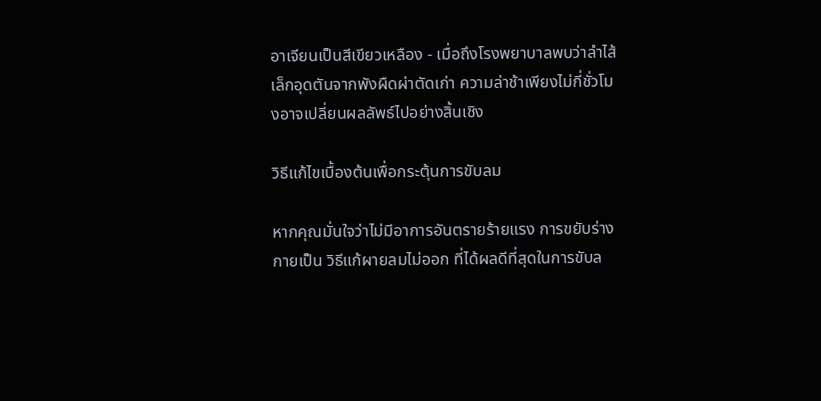อาเจียนเป็นสีเขียวเหลือง - เมื่อถึงโรงพยาบาลพบว่าลำไส้เล็กอุดตันจากพังผืดผ่าตัดเก่า ความล่าช้าเพียงไม่กี่ชั่วโมงอาจเปลี่ยนผลลัพธ์ไปอย่างสิ้นเชิง

วิธีแก้ไขเบื้องต้นเพื่อกระตุ้นการขับลม

หากคุณมั่นใจว่าไม่มีอาการอันตรายร้ายแรง การขยับร่างกายเป็น วิธีแก้ผายลมไม่ออก ที่ได้ผลดีที่สุดในการขับล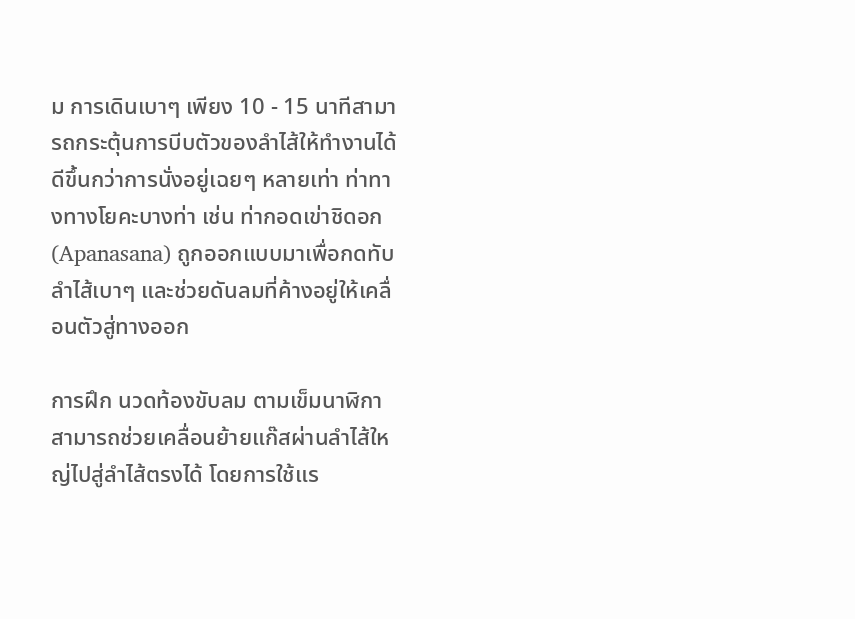ม การเดินเบาๆ เพียง 10 - 15 นาทีสามารถกระตุ้นการบีบตัวของลำไส้ให้ทำงานได้ดีขึ้นกว่าการนั่งอยู่เฉยๆ หลายเท่า ท่าทางทางโยคะบางท่า เช่น ท่ากอดเข่าชิดอก (Apanasana) ถูกออกแบบมาเพื่อกดทับลำไส้เบาๆ และช่วยดันลมที่ค้างอยู่ให้เคลื่อนตัวสู่ทางออก

การฝึก นวดท้องขับลม ตามเข็มนาฬิกาสามารถช่วยเคลื่อนย้ายแก๊สผ่านลำไส้ใหญ่ไปสู่ลำไส้ตรงได้ โดยการใช้แร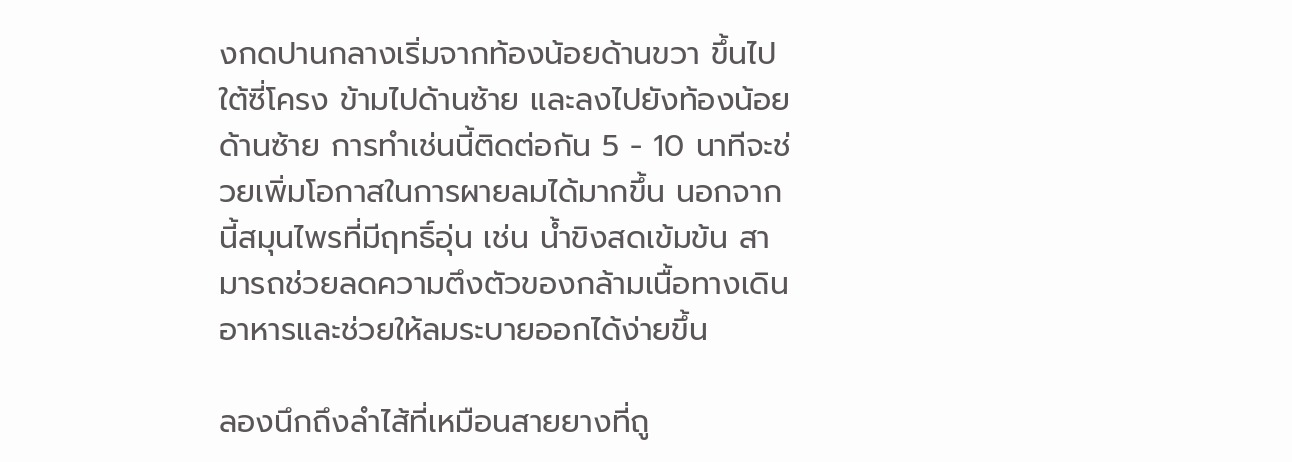งกดปานกลางเริ่มจากท้องน้อยด้านขวา ขึ้นไปใต้ซี่โครง ข้ามไปด้านซ้าย และลงไปยังท้องน้อยด้านซ้าย การทำเช่นนี้ติดต่อกัน 5 - 10 นาทีจะช่วยเพิ่มโอกาสในการผายลมได้มากขึ้น นอกจากนี้สมุนไพรที่มีฤทธิ์อุ่น เช่น น้ำขิงสดเข้มข้น สามารถช่วยลดความตึงตัวของกล้ามเนื้อทางเดินอาหารและช่วยให้ลมระบายออกได้ง่ายขึ้น

ลองนึกถึงลำไส้ที่เหมือนสายยางที่ถู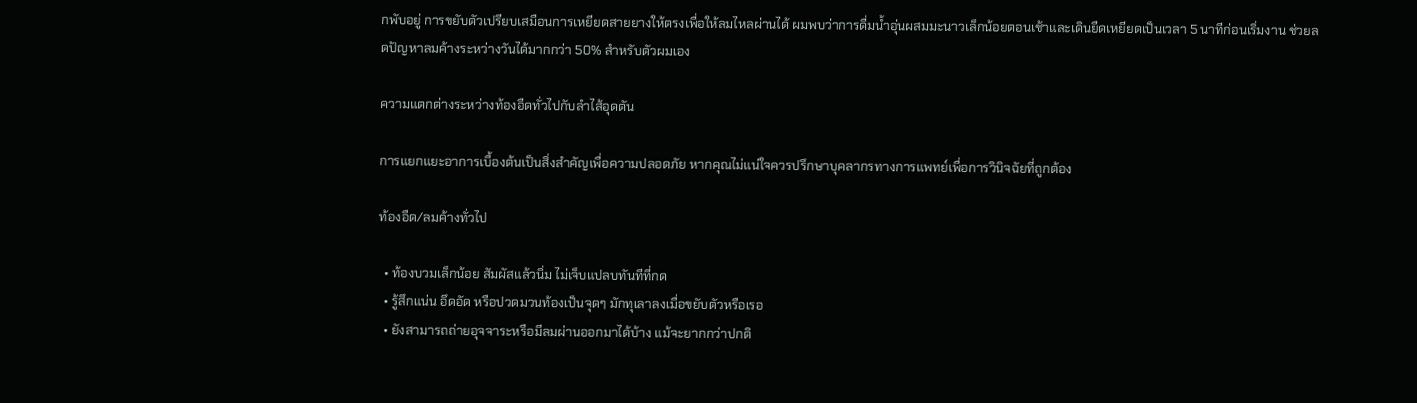กพับอยู่ การขยับตัวเปรียบเสมือนการเหยียดสายยางให้ตรงเพื่อให้ลมไหลผ่านได้ ผมพบว่าการดื่มน้ำอุ่นผสมมะนาวเล็กน้อยตอนเช้าและเดินยืดเหยียดเป็นเวลา 5 นาทีก่อนเริ่มงาน ช่วยลดปัญหาลมค้างระหว่างวันได้มากกว่า 50% สำหรับตัวผมเอง

ความแตกต่างระหว่างท้องอืดทั่วไปกับลำไส้อุดตัน

การแยกแยะอาการเบื้องต้นเป็นสิ่งสำคัญเพื่อความปลอดภัย หากคุณไม่แน่ใจควรปรึกษาบุคลากรทางการแพทย์เพื่อการวินิจฉัยที่ถูกต้อง

ท้องอืด/ลมค้างทั่วไป

  • ท้องบวมเล็กน้อย สัมผัสแล้วนิ่ม ไม่เจ็บแปลบทันทีที่กด
  • รู้สึกแน่น อึดอัด หรือปวดมวนท้องเป็นจุดๆ มักทุเลาลงเมื่อขยับตัวหรือเรอ
  • ยังสามารถถ่ายอุจจาระหรือมีลมผ่านออกมาได้บ้าง แม้จะยากกว่าปกติ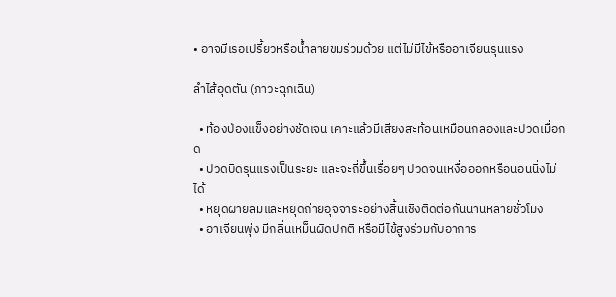• อาจมีเรอเปรี้ยวหรือน้ำลายขมร่วมด้วย แต่ไม่มีไข้หรืออาเจียนรุนแรง

ลำไส้อุดตัน (ภาวะฉุกเฉิน)

  • ท้องป่องแข็งอย่างชัดเจน เคาะแล้วมีเสียงสะท้อนเหมือนกลองและปวดเมื่อกด
  • ปวดบิดรุนแรงเป็นระยะ และจะถี่ขึ้นเรื่อยๆ ปวดจนเหงื่อออกหรือนอนนิ่งไม่ได้
  • หยุดผายลมและหยุดถ่ายอุจจาระอย่างสิ้นเชิงติดต่อกันนานหลายชั่วโมง
  • อาเจียนพุ่ง มีกลิ่นเหม็นผิดปกติ หรือมีไข้สูงร่วมกับอาการ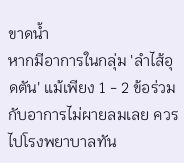ขาดน้ำ
หากมีอาการในกลุ่ม 'ลำไส้อุดตัน' แม้เพียง 1 - 2 ข้อร่วมกับอาการไม่ผายลมเลย ควรไปโรงพยาบาลทัน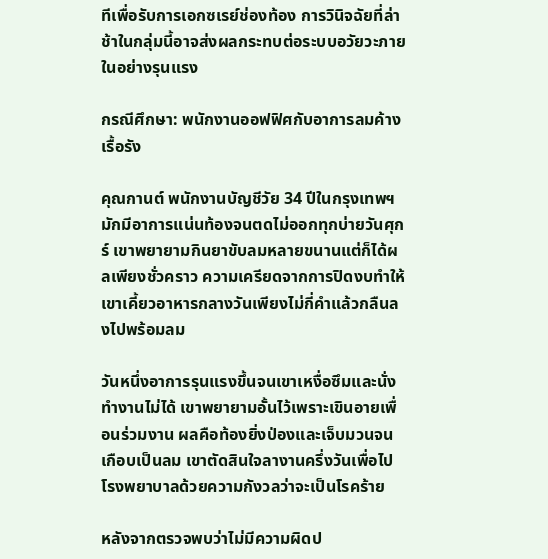ทีเพื่อรับการเอกซเรย์ช่องท้อง การวินิจฉัยที่ล่าช้าในกลุ่มนี้อาจส่งผลกระทบต่อระบบอวัยวะภายในอย่างรุนแรง

กรณีศึกษา: พนักงานออฟฟิศกับอาการลมค้างเรื้อรัง

คุณกานต์ พนักงานบัญชีวัย 34 ปีในกรุงเทพฯ มักมีอาการแน่นท้องจนตดไม่ออกทุกบ่ายวันศุกร์ เขาพยายามกินยาขับลมหลายขนานแต่ก็ได้ผลเพียงชั่วคราว ความเครียดจากการปิดงบทำให้เขาเคี้ยวอาหารกลางวันเพียงไม่กี่คำแล้วกลืนลงไปพร้อมลม

วันหนึ่งอาการรุนแรงขึ้นจนเขาเหงื่อซึมและนั่งทำงานไม่ได้ เขาพยายามอั้นไว้เพราะเขินอายเพื่อนร่วมงาน ผลคือท้องยิ่งป่องและเจ็บมวนจนเกือบเป็นลม เขาตัดสินใจลางานครึ่งวันเพื่อไปโรงพยาบาลด้วยความกังวลว่าจะเป็นโรคร้าย

หลังจากตรวจพบว่าไม่มีความผิดป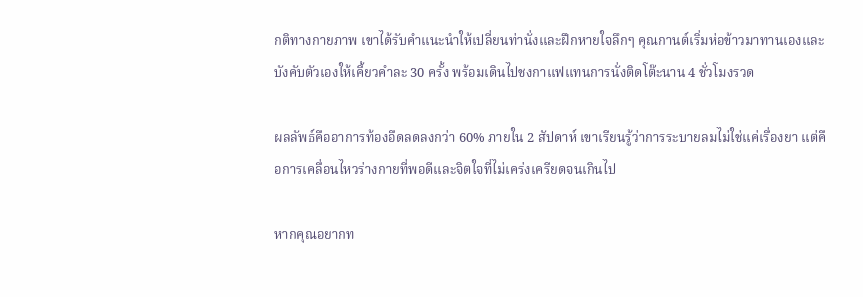กติทางกายภาพ เขาได้รับคำแนะนำให้เปลี่ยนท่านั่งและฝึกหายใจลึกๆ คุณกานต์เริ่มห่อข้าวมาทานเองและบังคับตัวเองให้เคี้ยวคำละ 30 ครั้ง พร้อมเดินไปชงกาแฟแทนการนั่งติดโต๊ะนาน 4 ชั่วโมงรวด

ผลลัพธ์คืออาการท้องอืดลดลงกว่า 60% ภายใน 2 สัปดาห์ เขาเรียนรู้ว่าการระบายลมไม่ใช่แค่เรื่องยา แต่คือการเคลื่อนไหวร่างกายที่พอดีและจิตใจที่ไม่เคร่งเครียดจนเกินไป

หากคุณอยากท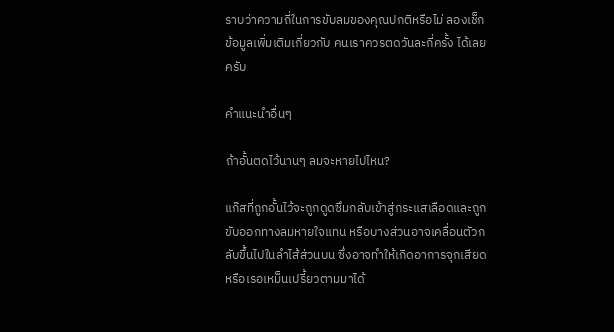ราบว่าความถี่ในการขับลมของคุณปกติหรือไม่ ลองเช็กข้อมูลเพิ่มเติมเกี่ยวกับ คนเราควรตดวันละกี่ครั้ง ได้เลยครับ

คำแนะนำอื่นๆ

ถ้าอั้นตดไว้นานๆ ลมจะหายไปไหน?

แก๊สที่ถูกอั้นไว้จะถูกดูดซึมกลับเข้าสู่กระแสเลือดและถูกขับออกทางลมหายใจแทน หรือบางส่วนอาจเคลื่อนตัวกลับขึ้นไปในลำไส้ส่วนบน ซึ่งอาจทำให้เกิดอาการจุกเสียดหรือเรอเหม็นเปรี้ยวตามมาได้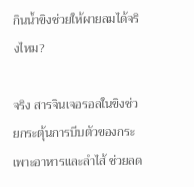กินน้ำขิงช่วยให้ผายลมได้จริงไหม?

จริง สารจินเจอรอลในขิงช่วยกระตุ้นการบีบตัวของกระเพาะอาหารและลำไส้ ช่วยลด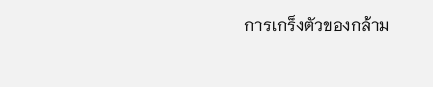การเกร็งตัวของกล้าม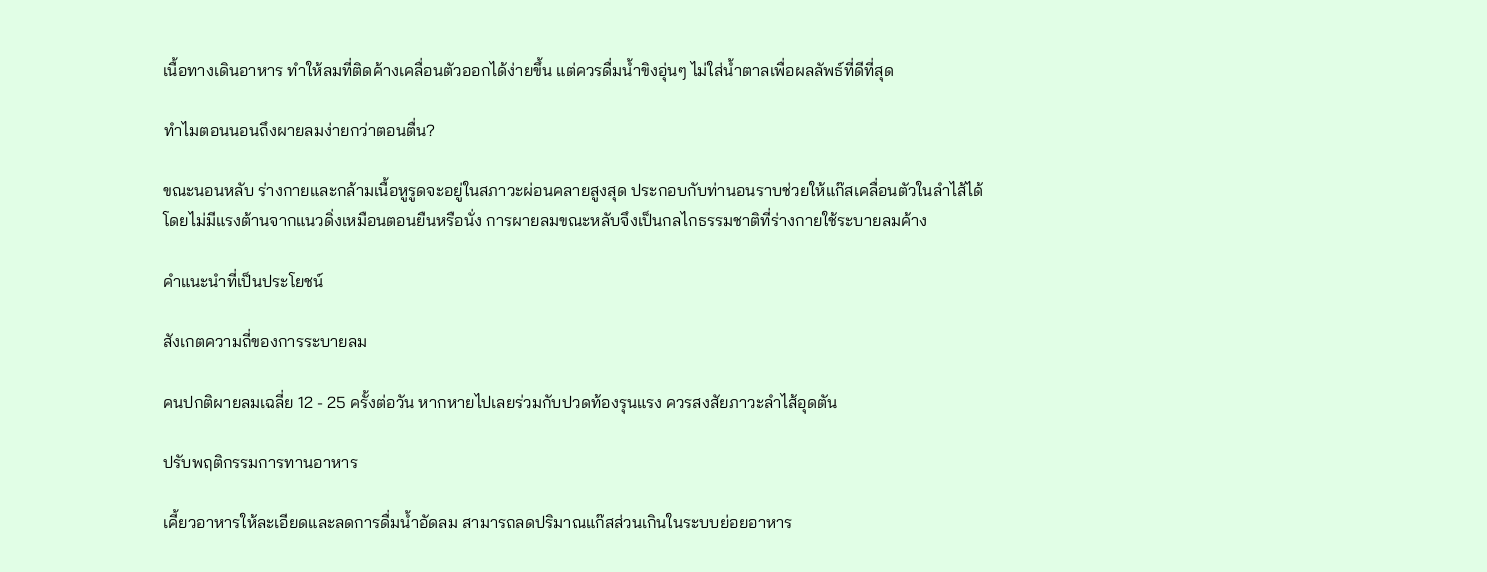เนื้อทางเดินอาหาร ทำให้ลมที่ติดค้างเคลื่อนตัวออกได้ง่ายขึ้น แต่ควรดื่มน้ำขิงอุ่นๆ ไม่ใส่น้ำตาลเพื่อผลลัพธ์ที่ดีที่สุด

ทำไมตอนนอนถึงผายลมง่ายกว่าตอนตื่น?

ขณะนอนหลับ ร่างกายและกล้ามเนื้อหูรูดจะอยู่ในสภาวะผ่อนคลายสูงสุด ประกอบกับท่านอนราบช่วยให้แก๊สเคลื่อนตัวในลำไส้ได้โดยไม่มีแรงต้านจากแนวดิ่งเหมือนตอนยืนหรือนั่ง การผายลมขณะหลับจึงเป็นกลไกธรรมชาติที่ร่างกายใช้ระบายลมค้าง

คำแนะนำที่เป็นประโยชน์

สังเกตความถี่ของการระบายลม

คนปกติผายลมเฉลี่ย 12 - 25 ครั้งต่อวัน หากหายไปเลยร่วมกับปวดท้องรุนแรง ควรสงสัยภาวะลำไส้อุดตัน

ปรับพฤติกรรมการทานอาหาร

เคี้ยวอาหารให้ละเอียดและลดการดื่มน้ำอัดลม สามารถลดปริมาณแก๊สส่วนเกินในระบบย่อยอาหาร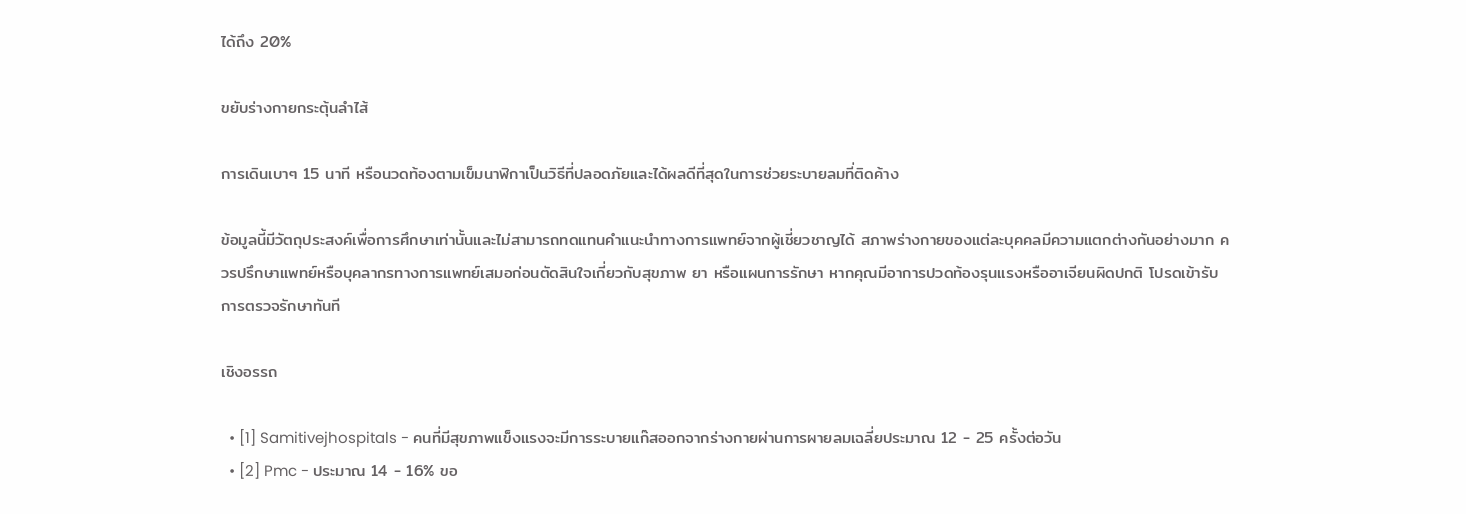ได้ถึง 20%

ขยับร่างกายกระตุ้นลำไส้

การเดินเบาๆ 15 นาที หรือนวดท้องตามเข็มนาฬิกาเป็นวิธีที่ปลอดภัยและได้ผลดีที่สุดในการช่วยระบายลมที่ติดค้าง

ข้อมูลนี้มีวัตถุประสงค์เพื่อการศึกษาเท่านั้นและไม่สามารถทดแทนคำแนะนำทางการแพทย์จากผู้เชี่ยวชาญได้ สภาพร่างกายของแต่ละบุคคลมีความแตกต่างกันอย่างมาก ควรปรึกษาแพทย์หรือบุคลากรทางการแพทย์เสมอก่อนตัดสินใจเกี่ยวกับสุขภาพ ยา หรือแผนการรักษา หากคุณมีอาการปวดท้องรุนแรงหรืออาเจียนผิดปกติ โปรดเข้ารับการตรวจรักษาทันที

เชิงอรรถ

  • [1] Samitivejhospitals - คนที่มีสุขภาพแข็งแรงจะมีการระบายแก๊สออกจากร่างกายผ่านการผายลมเฉลี่ยประมาณ 12 - 25 ครั้งต่อวัน
  • [2] Pmc - ประมาณ 14 - 16% ขอ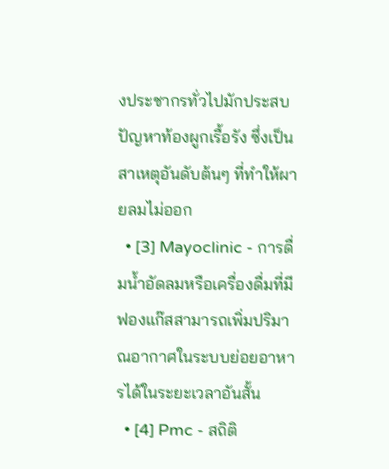งประชากรทั่วไปมักประสบปัญหาท้องผูกเรื้อรัง ซึ่งเป็นสาเหตุอันดับต้นๆ ที่ทำให้ผายลมไม่ออก
  • [3] Mayoclinic - การดื่มน้ำอัดลมหรือเครื่องดื่มที่มีฟองแก๊สสามารถเพิ่มปริมาณอากาศในระบบย่อยอาหารได้ในระยะเวลาอันสั้น
  • [4] Pmc - สถิติ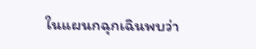ในแผนกฉุกเฉินพบว่า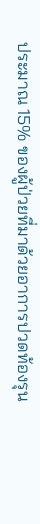ประมาณ 15% ของผู้ป่วยที่มาด้วยอาการปวดท้องรุน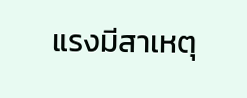แรงมีสาเหตุ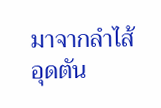มาจากลำไส้อุดตัน